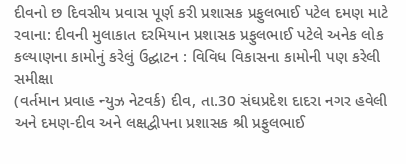દીવનો છ દિવસીય પ્રવાસ પૂર્ણ કરી પ્રશાસક પ્રફુલભાઈ પટેલ દમણ માટે રવાના: દીવની મુલાકાત દરમિયાન પ્રશાસક પ્રફુલભાઈ પટેલે અનેક લોક કલ્યાણના કામોનું કરેલું ઉદ્ઘાટન : વિવિધ વિકાસના કામોની પણ કરેલી સમીક્ષા
(વર્તમાન પ્રવાહ ન્યુઝ નેટવર્ક) દીવ, તા.30 સંઘપ્રદેશ દાદરા નગર હવેલી અને દમણ-દીવ અને લક્ષદ્વીપના પ્રશાસક શ્રી પ્રફુલભાઈ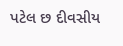પટેલ છ દીવસીય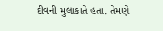દીવની મુલાકાતે હતા. તેમણે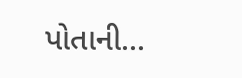પોતાની...